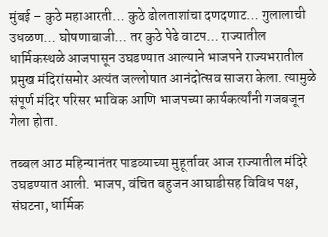मुंबई – कुठे महाआरती… कुठे ढोलताशांचा दणदणाट… गुलालाची उधळण… घोषणाबाजी… तर कुठे पेढे वाटप… राज्यातील धार्मिकस्थळे आजपासून उघडण्यात आल्याने भाजपने राज्यभरातील प्रमुख मंदिरांसमोर अत्यंत जल्लोषात आनंदोत्सव साजरा केला. त्यामुळे संपूर्ण मंदिर परिसर भाविक आणि भाजपच्या कार्यकर्त्यांनी गजबजून गेला होता.

तब्बल आठ महिन्यानंतर पाडव्याच्या मुहूर्तावर आज राज्यातील मंदिरे उघडण्यात आली. भाजप, वंचित बहुजन आघाडीसह विविध पक्ष, संघटना, धार्मिक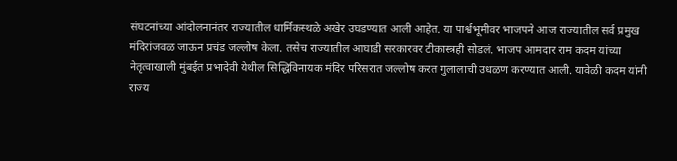संघटनांच्या आंदोलनानंतर राज्यातील धार्मिकस्थळे अखेर उघडण्यात आली आहेत. या पार्श्वभूमीवर भाजपने आज राज्यातील सर्व प्रमुख मंदिरांजवळ जाऊन प्रचंड जल्लोष केला. तसेच राज्यातील आघाडी सरकारवर टीकास्त्रही सोडलं. भाजप आमदार राम कदम यांच्या नेतृत्वाखाली मुंबईत प्रभादेवी येथील सिद्धिविनायक मंदिर परिसरात जल्लोष करत गुलालाची उधळण करण्यात आली. यावेळी कदम यांनी राज्य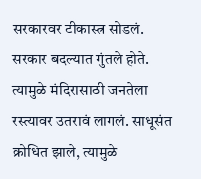सरकारवर टीकास्त्र सोडलं. सरकार बदल्यात गुंतले होते. त्यामुळे मंदिरासाठी जनतेला रस्त्यावर उतरावं लागलं. साधूसंत क्रोधित झाले, त्यामुळे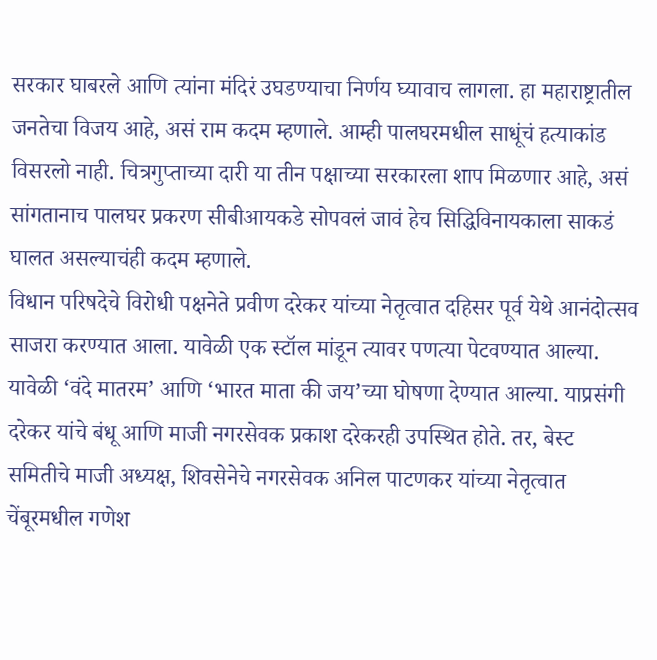सरकार घाबरले आणि त्यांना मंदिरं उघडण्याचा निर्णय घ्यावाच लागला. हा महाराष्ट्रातील जनतेचा विजय आहे, असं राम कदम म्हणाले. आम्ही पालघरमधील साधूंचं हत्याकांड विसरलो नाही. चित्रगुप्ताच्या दारी या तीन पक्षाच्या सरकारला शाप मिळणार आहे, असं सांगतानाच पालघर प्रकरण सीबीआयकडे सोपवलं जावं हेच सिद्धिविनायकाला साकडं घालत असल्याचंही कदम म्हणाले.
विधान परिषदेचे विरोधी पक्षनेते प्रवीण दरेकर यांच्या नेतृत्वात दहिसर पूर्व येथे आनंदोत्सव साजरा करण्यात आला. यावेळी एक स्टॉल मांडून त्यावर पणत्या पेटवण्यात आल्या. यावेळी ‘वंदे मातरम’ आणि ‘भारत माता की जय’च्या घोषणा देण्यात आल्या. याप्रसंगी दरेकर यांचे बंधू आणि माजी नगरसेवक प्रकाश दरेकरही उपस्थित होते. तर, बेस्ट समितीचे माजी अध्यक्ष, शिवसेनेचे नगरसेवक अनिल पाटणकर यांच्या नेतृत्वात चेंबूरमधील गणेश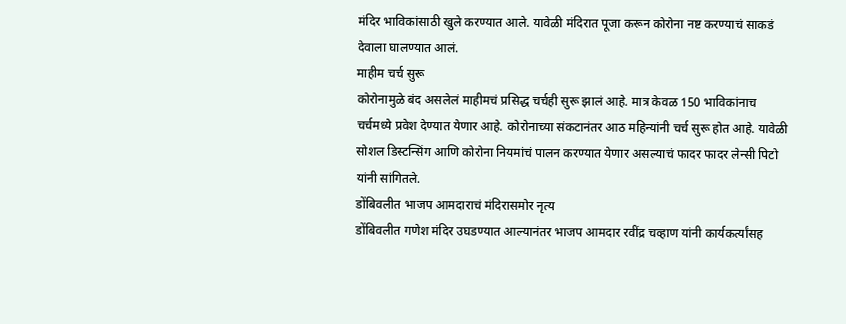मंदिर भाविकांसाठी खुले करण्यात आले. यावेळी मंदिरात पूजा करून कोरोना नष्ट करण्याचं साकडं देवाला घालण्यात आलं.
माहीम चर्च सुरू
कोरोनामुळे बंद असलेलं माहीमचं प्रसिद्ध चर्चही सुरू झालं आहे. मात्र केवळ 150 भाविकांनाच चर्चमध्ये प्रवेश देण्यात येणार आहे. कोरोनाच्या संकटानंतर आठ महिन्यांनी चर्च सुरू होत आहे. यावेळी सोशल डिस्टन्सिंग आणि कोरोना नियमांचं पालन करण्यात येणार असल्याचं फादर फादर लेन्सी पिटो यांनी सांगितले.
डोंबिवलीत भाजप आमदाराचं मंदिरासमोर नृत्य
डोंबिवलीत गणेश मंदिर उघडण्यात आल्यानंतर भाजप आमदार रवींद्र चव्हाण यांनी कार्यकर्त्यांसह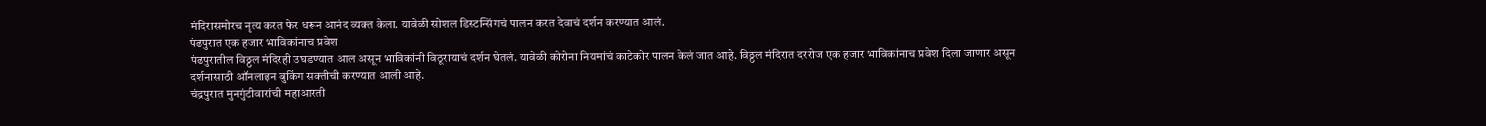मंदिरासमोरच नृत्य करत फेर धरून आनंद व्यक्त केला. यावेळी सोशल डिस्टन्सिंगचं पालन करत देवाचं दर्शन करण्यात आलं.
पंढपुरात एक हजार भाविकांनाच प्रवेश
पंढपुरातील विठ्ठल मंदिरही उघडण्यात आल असून भाविकांनी विठूरायाचं दर्शन घेतलं. यावेळी कोरोना नियमांचं काटेकोर पालन केलं जात आहे. विठ्ठल मंदिरात दररोज एक हजार भाविकांनाच प्रवेश दिला जाणार असून दर्शनासाठी ऑनलाइन बुकिंग सक्तीची करण्यात आली आहे.
चंद्रपुरात मुनगुंटीवारांची महाआरती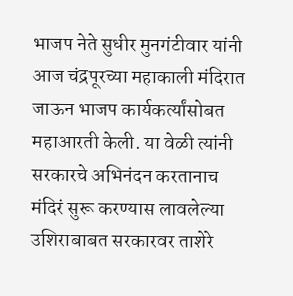भाजप नेते सुधीर मुनगंटीवार यांनी आज चंद्रपूरच्या महाकाली मंदिरात जाऊन भाजप कार्यकर्त्यांसोबत महाआरती केली. या वेळी त्यांनी सरकारचे अभिनंदन करतानाच मंदिरं सुरू करण्यास लावलेल्या उशिराबाबत सरकारवर ताशेरे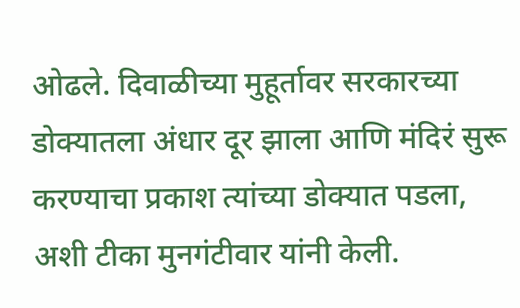ओढले. दिवाळीच्या मुहूर्तावर सरकारच्या डोक्यातला अंधार दूर झाला आणि मंदिरं सुरू करण्याचा प्रकाश त्यांच्या डोक्यात पडला, अशी टीका मुनगंटीवार यांनी केली.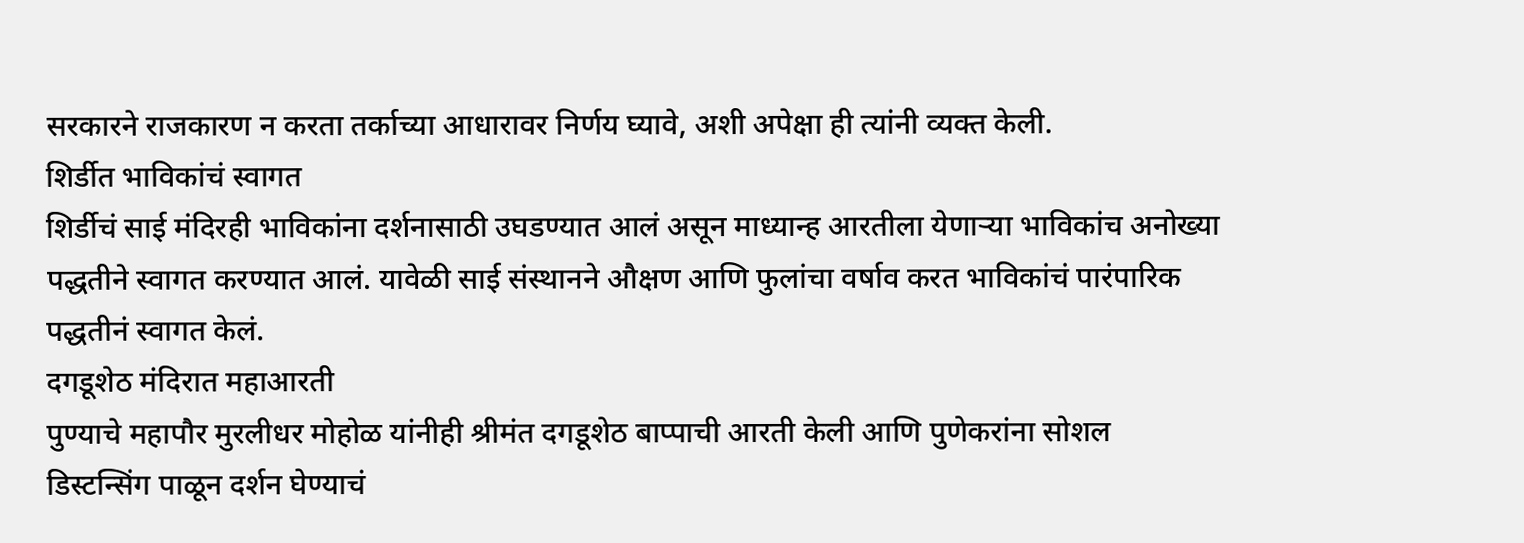सरकारने राजकारण न करता तर्काच्या आधारावर निर्णय घ्यावे, अशी अपेक्षा ही त्यांनी व्यक्त केली.
शिर्डीत भाविकांचं स्वागत
शिर्डीचं साई मंदिरही भाविकांना दर्शनासाठी उघडण्यात आलं असून माध्यान्ह आरतीला येणाऱ्या भाविकांच अनोख्या पद्धतीने स्वागत करण्यात आलं. यावेळी साई संस्थानने औक्षण आणि फुलांचा वर्षाव करत भाविकांचं पारंपारिक पद्धतीनं स्वागत केलं.
दगडूशेठ मंदिरात महाआरती
पुण्याचे महापौर मुरलीधर मोहोळ यांनीही श्रीमंत दगडूशेठ बाप्पाची आरती केली आणि पुणेकरांना सोशल डिस्टन्सिंग पाळून दर्शन घेण्याचं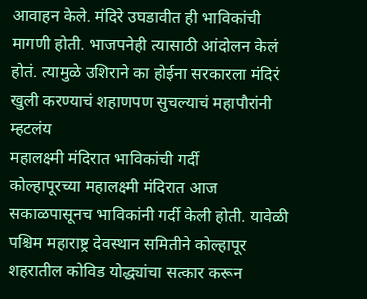आवाहन केले. मंदिरे उघडावीत ही भाविकांची मागणी होती. भाजपनेही त्यासाठी आंदोलन केलं होतं. त्यामुळे उशिराने का होईना सरकारला मंदिरं खुली करण्याचं शहाणपण सुचल्याचं महापौरांनी म्हटलंय
महालक्ष्मी मंदिरात भाविकांची गर्दी
कोल्हापूरच्या महालक्ष्मी मंदिरात आज सकाळपासूनच भाविकांनी गर्दी केली होती. यावेळी पश्चिम महाराष्ट्र देवस्थान समितीने कोल्हापूर शहरातील कोविड योद्ध्यांचा सत्कार करून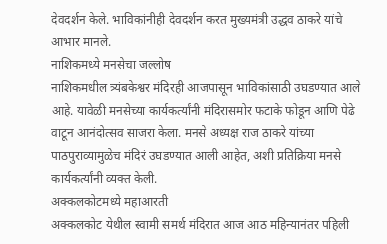देवदर्शन केले. भाविकांनीही देवदर्शन करत मुख्यमंत्री उद्धव ठाकरे यांचे आभार मानले.
नाशिकमध्ये मनसेचा जल्लोष
नाशिकमधील त्र्यंबकेश्वर मंदिरही आजपासून भाविकांसाठी उघडण्यात आले आहे. यावेळी मनसेच्या कार्यकर्त्यांनी मंदिरासमोर फटाके फोडून आणि पेढे वाटून आनंदोत्सव साजरा केला. मनसे अध्यक्ष राज ठाकरे यांच्या पाठपुराव्यामुळेच मंदिरं उघडण्यात आली आहेत, अशी प्रतिक्रिया मनसे कार्यकर्त्यांनी व्यक्त केली.
अक्कलकोटमध्ये महाआरती
अक्कलकोट येथील स्वामी समर्थ मंदिरात आज आठ महिन्यानंतर पहिली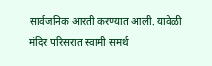सार्वजनिक आरती करण्यात आली. यावेळी मंदिर परिसरात स्वामी समर्थ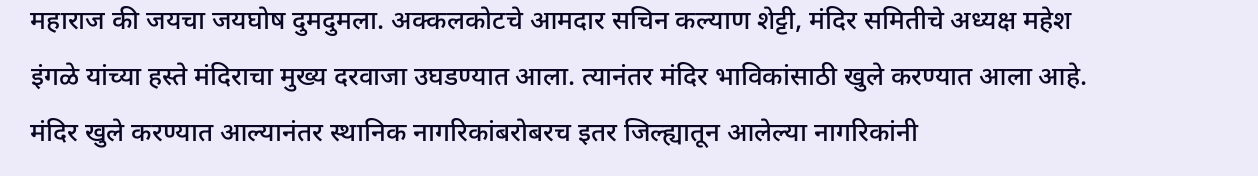महाराज की जयचा जयघोष दुमदुमला. अक्कलकोटचे आमदार सचिन कल्याण शेट्टी, मंदिर समितीचे अध्यक्ष महेश इंगळे यांच्या हस्ते मंदिराचा मुख्य दरवाजा उघडण्यात आला. त्यानंतर मंदिर भाविकांसाठी खुले करण्यात आला आहे. मंदिर खुले करण्यात आल्यानंतर स्थानिक नागरिकांबरोबरच इतर जिल्ह्यातून आलेल्या नागरिकांनी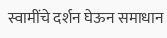स्वामींचे दर्शन घेऊन समाधान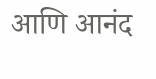आणि आनंद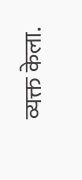व्यक्त केला.